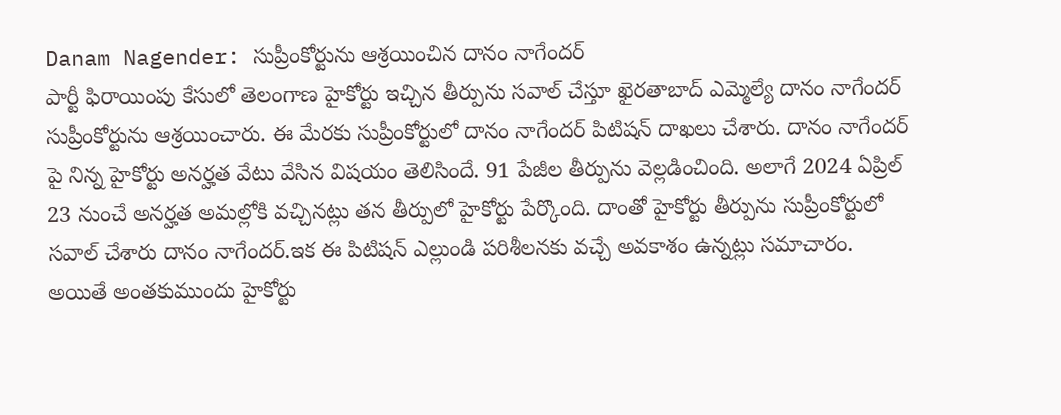Danam Nagender: సుప్రీంకోర్టును ఆశ్రయించిన దానం నాగేందర్
పార్టీ ఫిరాయింపు కేసులో తెలంగాణ హైకోర్టు ఇచ్చిన తీర్పును సవాల్ చేస్తూ ఖైరతాబాద్ ఎమ్మెల్యే దానం నాగేందర్ సుప్రీంకోర్టును ఆశ్రయించారు. ఈ మేరకు సుప్రీంకోర్టులో దానం నాగేందర్ పిటిషన్ దాఖలు చేశారు. దానం నాగేందర్ పై నిన్న హైకోర్టు అనర్హత వేటు వేసిన విషయం తెలిసిందే. 91 పేజీల తీర్పును వెల్లడించింది. అలాగే 2024 ఏప్రిల్ 23 నుంచే అనర్హత అమల్లోకి వచ్చినట్లు తన తీర్పులో హైకోర్టు పేర్కొంది. దాంతో హైకోర్టు తీర్పును సుప్రీంకోర్టులో సవాల్ చేశారు దానం నాగేందర్.ఇక ఈ పిటిషన్ ఎల్లుండి పరిశీలనకు వచ్చే అవకాశం ఉన్నట్లు సమాచారం.
అయితే అంతకుముందు హైకోర్టు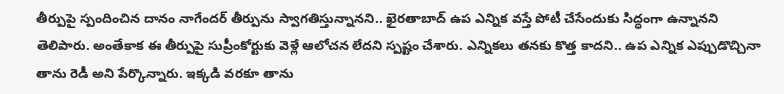తీర్పుపై స్పందించిన దానం నాగేందర్ తీర్పును స్వాగతిస్తున్నానని.. ఖైరతాబాద్ ఉప ఎన్నిక వస్తే పోటీ చేసేందుకు సిద్ధంగా ఉన్నానని తెలిపారు. అంతేకాక ఈ తీర్పుపై సుప్రీంకోర్టుకు వెళ్లే ఆలోచన లేదని స్పష్టం చేశారు. ఎన్నికలు తనకు కొత్త కాదని.. ఉప ఎన్నిక ఎప్పుడొచ్చినా తాను రెడీ అని పేర్కొన్నారు. ఇక్కడి వరకూ తాను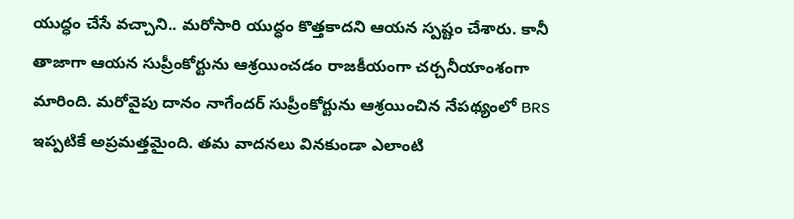యుద్ధం చేసే వచ్చాని.. మరోసారి యుద్ధం కొత్తకాదని ఆయన స్పష్టం చేశారు. కానీ తాజాగా ఆయన సుప్రీంకోర్టును ఆశ్రయించడం రాజకీయంగా చర్చనీయాంశంగా మారింది. మరోవైపు దానం నాగేందర్ సుప్రీంకోర్టును ఆశ్రయించిన నేపథ్యంలో BRS ఇప్పటికే అప్రమత్తమైంది. తమ వాదనలు వినకుండా ఎలాంటి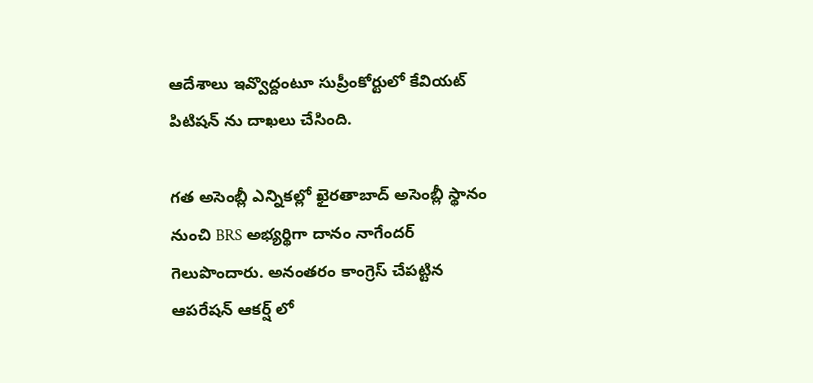ఆదేశాలు ఇవ్వొద్దంటూ సుప్రీంకోర్టులో కేవియట్ పిటిషన్ ను దాఖలు చేసింది.

గత అసెంబ్లీ ఎన్నికల్లో ఖైరతాబాద్ అసెంబ్లీ స్థానం నుంచి BRS అభ్యర్థిగా దానం నాగేందర్ గెలుపొందారు. అనంతరం కాంగ్రెస్ చేపట్టిన ఆపరేషన్ ఆకర్ష్ లో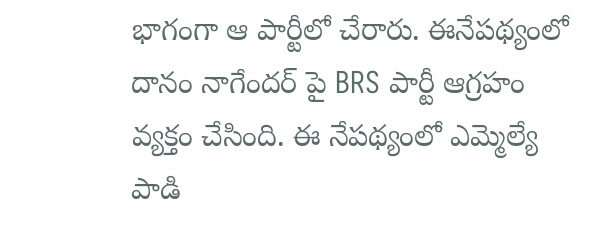భాగంగా ఆ పార్టీలో చేరారు. ఈనేపథ్యంలో దానం నాగేందర్ పై BRS పార్టీ ఆగ్రహం వ్యక్తం చేసింది. ఈ నేపథ్యంలో ఎమ్మెల్యే పాడి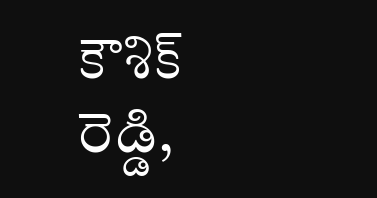కౌశిక్ రెడ్డి,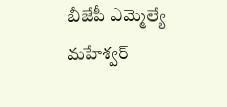బీజేపీ ఎమ్మెల్యే మహేశ్వర్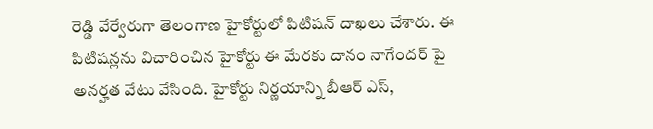రెడ్డి వేర్వేరుగా తెలంగాణ హైకోర్టులో పిటిషన్ దాఖలు చేశారు. ఈ పిటిషన్లను విచారించిన హైకోర్టు ఈ మేరకు దానం నాగేందర్ పై అనర్హత వేటు వేసింది. హైకోర్టు నిర్ణయాన్ని బీఆర్ ఎస్,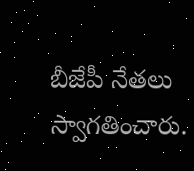బీజేపీ నేతలు స్వాగతించారు.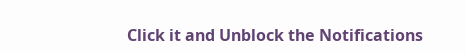Click it and Unblock the Notifications